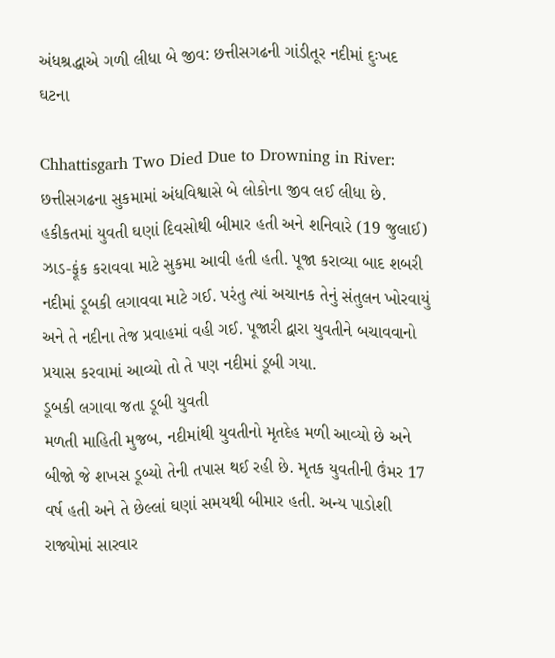અંધશ્રદ્ધાએ ગળી લીધા બે જીવ: છત્તીસગઢની ગાંડીતૂર નદીમાં દુઃખદ ઘટના

Chhattisgarh Two Died Due to Drowning in River: છત્તીસગઢના સુકમામાં અંધવિશ્વાસે બે લોકોના જીવ લઈ લીધા છે. હકીકતમાં યુવતી ઘણાં દિવસોથી બીમાર હતી અને શનિવારે (19 જુલાઈ) ઝાડ-ફૂંક કરાવવા માટે સુકમા આવી હતી હતી. પૂજા કરાવ્યા બાદ શબરી નદીમાં ડૂબકી લગાવવા માટે ગઈ. પરંતુ ત્યાં અચાનક તેનું સંતુલન ખોરવાયું અને તે નદીના તેજ પ્રવાહમાં વહી ગઈ. પૂજારી દ્વારા યુવતીને બચાવવાનો પ્રયાસ કરવામાં આવ્યો તો તે પણ નદીમાં ડૂબી ગયા.
ડૂબકી લગાવા જતા ડૂબી યુવતી
મળતી માહિતી મુજબ, નદીમાંથી યુવતીનો મૃતદેહ મળી આવ્યો છે અને બીજો જે શખસ ડૂબ્યો તેની તપાસ થઈ રહી છે. મૃતક યુવતીની ઉંમર 17 વર્ષ હતી અને તે છેલ્લાં ઘણાં સમયથી બીમાર હતી. અન્ય પાડોશી રાજ્યોમાં સારવાર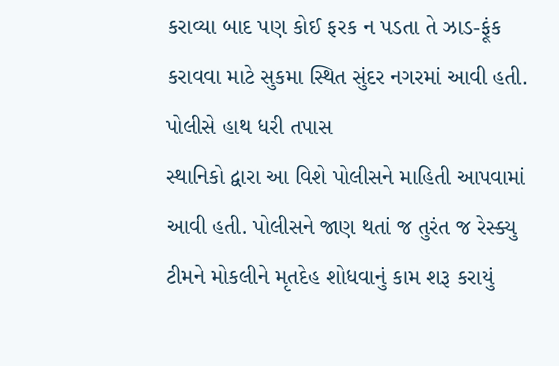કરાવ્યા બાદ પણ કોઈ ફરક ન પડતા તે ઝાડ-ફૂંક કરાવવા માટે સુકમા સ્થિત સુંદર નગરમાં આવી હતી.
પોલીસે હાથ ધરી તપાસ
સ્થાનિકો દ્વારા આ વિશે પોલીસને માહિતી આપવામાં આવી હતી. પોલીસને જાણ થતાં જ તુરંત જ રેસ્ક્યુ ટીમને મોકલીને મૃતદેહ શોધવાનું કામ શરૂ કરાયું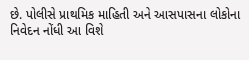છે. પોલીસે પ્રાથમિક માહિતી અને આસપાસના લોકોના નિવેદન નોંધી આ વિશે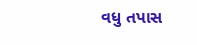વધુ તપાસ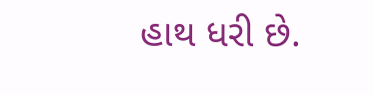હાથ ધરી છે.